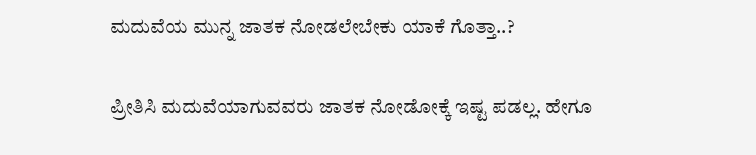ಮದುವೆಯ ಮುನ್ನ ಜಾತಕ ನೋಡಲೇಬೇಕು ಯಾಕೆ ಗೊತ್ತಾ..?

ಪ್ರೀತಿಸಿ ಮದುವೆಯಾಗುವವರು ಜಾತಕ ನೋಡೋಕ್ಕೆ ಇಷ್ಟ ಪಡಲ್ಲ. ಹೇಗೂ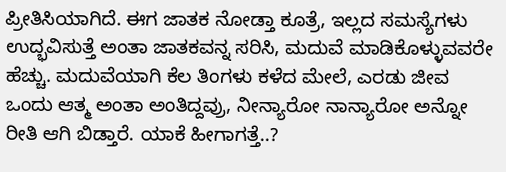ಪ್ರೀತಿಸಿಯಾಗಿದೆ. ಈಗ ಜಾತಕ ನೋಡ್ತಾ ಕೂತ್ರೆ, ಇಲ್ಲದ ಸಮಸ್ಯೆಗಳು ಉದ್ಭವಿಸುತ್ತೆ ಅಂತಾ ಜಾತಕವನ್ನ ಸರಿಸಿ, ಮದುವೆ ಮಾಡಿಕೊಳ್ಳುವವರೇ ಹೆಚ್ಚು. ಮದುವೆಯಾಗಿ ಕೆಲ ತಿಂಗಳು ಕಳೆದ ಮೇಲೆ, ಎರಡು ಜೀವ ಒಂದು ಆತ್ಮ ಅಂತಾ ಅಂತಿದ್ದವ್ರು, ನೀನ್ಯಾರೋ ನಾನ್ಯಾರೋ ಅನ್ನೋ ರೀತಿ ಆಗಿ ಬಿಡ್ತಾರೆ. ಯಾಕೆ ಹೀಗಾಗತ್ತೆ..?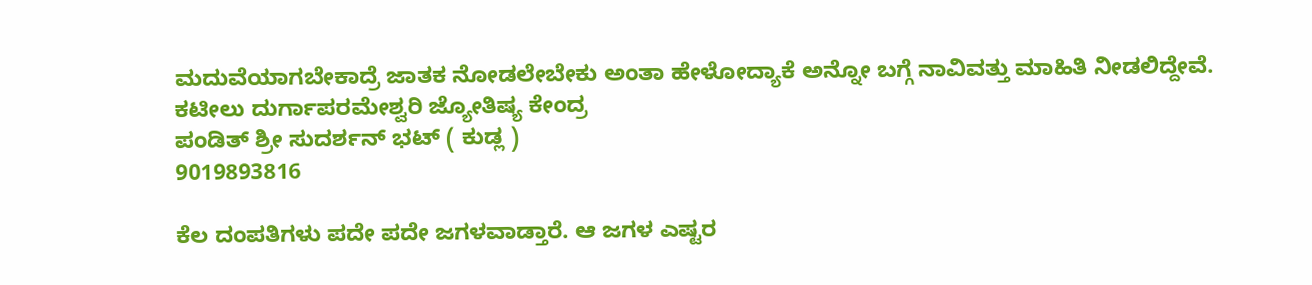ಮದುವೆಯಾಗಬೇಕಾದ್ರೆ ಜಾತಕ ನೋಡಲೇಬೇಕು ಅಂತಾ ಹೇಳೋದ್ಯಾಕೆ ಅನ್ನೋ ಬಗ್ಗೆ ನಾವಿವತ್ತು ಮಾಹಿತಿ ನೀಡಲಿದ್ದೇವೆ.
ಕಟೀಲು ದುರ್ಗಾಪರಮೇಶ್ವರಿ ಜ್ಯೋತಿಷ್ಯ ಕೇಂದ್ರ
ಪಂಡಿತ್ ಶ್ರೀ ಸುದರ್ಶನ್ ಭಟ್ ( ಕುಡ್ಲ )
9019893816

ಕೆಲ ದಂಪತಿಗಳು ಪದೇ ಪದೇ ಜಗಳವಾಡ್ತಾರೆ. ಆ ಜಗಳ ಎಷ್ಟರ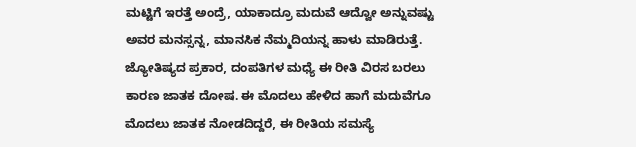ಮಟ್ಟಿಗೆ ಇರತ್ತೆ ಅಂದ್ರೆ, ಯಾಕಾದ್ರೂ ಮದುವೆ ಆದ್ವೋ ಅನ್ನುವಷ್ಟು ಅವರ ಮನಸ್ಸನ್ನ, ಮಾನಸಿಕ ನೆಮ್ಮದಿಯನ್ನ ಹಾಳು ಮಾಡಿರುತ್ತೆ. ಜ್ಯೋತಿಷ್ಯದ ಪ್ರಕಾರ, ದಂಪತಿಗಳ ಮಧ್ಯೆ ಈ ರೀತಿ ವಿರಸ ಬರಲು ಕಾರಣ ಜಾತಕ ದೋಷ. ಈ ಮೊದಲು ಹೇಳಿದ ಹಾಗೆ ಮದುವೆಗೂ ಮೊದಲು ಜಾತಕ ನೋಡದಿದ್ದರೆ, ಈ ರೀತಿಯ ಸಮಸ್ಯೆ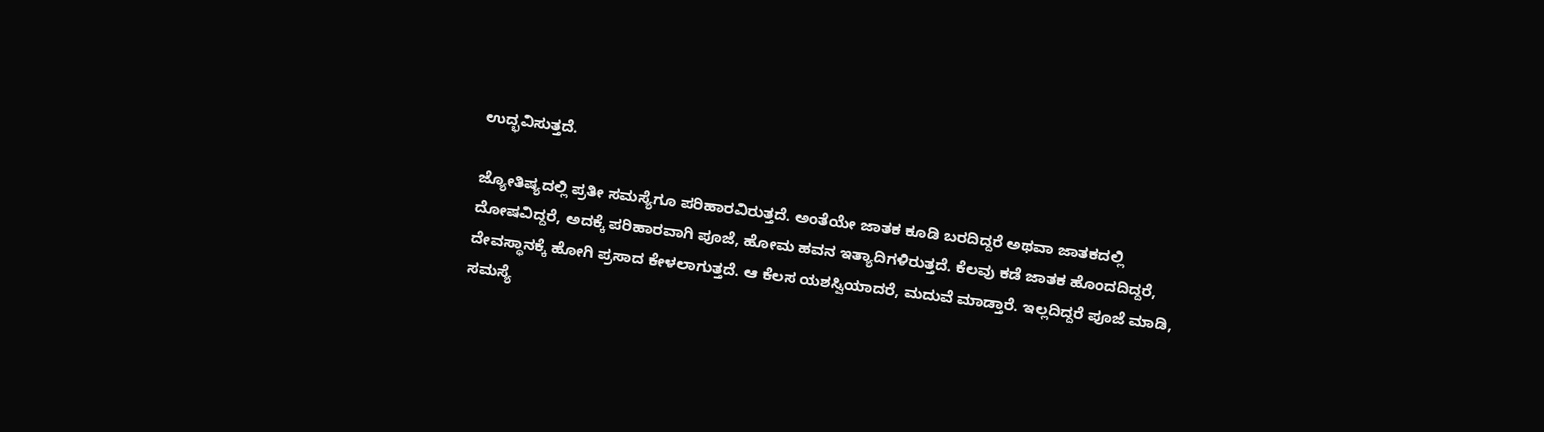ಉದ್ಭವಿಸುತ್ತದೆ.

ಜ್ಯೋತಿಷ್ಯದಲ್ಲಿ ಪ್ರತೀ ಸಮಸ್ಯೆಗೂ ಪರಿಹಾರವಿರುತ್ತದೆ. ಅಂತೆಯೇ ಜಾತಕ ಕೂಡಿ ಬರದಿದ್ದರೆ ಅಥವಾ ಜಾತಕದಲ್ಲಿ ದೋಷವಿದ್ದರೆ, ಅದಕ್ಕೆ ಪರಿಹಾರವಾಗಿ ಪೂಜೆ, ಹೋಮ ಹವನ ಇತ್ಯಾದಿಗಳಿರುತ್ತದೆ. ಕೆಲವು ಕಡೆ ಜಾತಕ ಹೊಂದದಿದ್ದರೆ, ದೇವಸ್ಥಾನಕ್ಕೆ ಹೋಗಿ ಪ್ರಸಾದ ಕೇಳಲಾಗುತ್ತದೆ. ಆ ಕೆಲಸ ಯಶಸ್ವಿಯಾದರೆ, ಮದುವೆ ಮಾಡ್ತಾರೆ. ಇಲ್ಲದಿದ್ದರೆ ಪೂಜೆ ಮಾಡಿ, ಸಮಸ್ಯೆ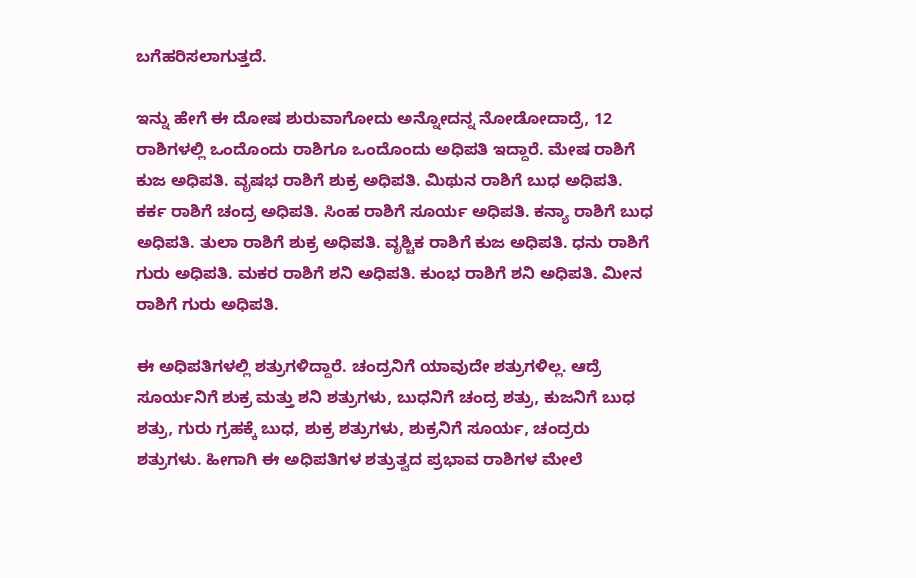ಬಗೆಹರಿಸಲಾಗುತ್ತದೆ.

ಇನ್ನು ಹೇಗೆ ಈ ದೋಷ ಶುರುವಾಗೋದು ಅನ್ನೋದನ್ನ ನೋಡೋದಾದ್ರೆ, 12 ರಾಶಿಗಳಲ್ಲಿ ಒಂದೊಂದು ರಾಶಿಗೂ ಒಂದೊಂದು ಅಧಿಪತಿ ಇದ್ದಾರೆ. ಮೇಷ ರಾಶಿಗೆ ಕುಜ ಅಧಿಪತಿ. ವೃಷಭ ರಾಶಿಗೆ ಶುಕ್ರ ಅಧಿಪತಿ. ಮಿಥುನ ರಾಶಿಗೆ ಬುಧ ಅಧಿಪತಿ. ಕರ್ಕ ರಾಶಿಗೆ ಚಂದ್ರ ಅಧಿಪತಿ. ಸಿಂಹ ರಾಶಿಗೆ ಸೂರ್ಯ ಅಧಿಪತಿ. ಕನ್ಯಾ ರಾಶಿಗೆ ಬುಧ ಅಧಿಪತಿ. ತುಲಾ ರಾಶಿಗೆ ಶುಕ್ರ ಅಧಿಪತಿ. ವೃಶ್ಚಿಕ ರಾಶಿಗೆ ಕುಜ ಅಧಿಪತಿ. ಧನು ರಾಶಿಗೆ ಗುರು ಅಧಿಪತಿ. ಮಕರ ರಾಶಿಗೆ ಶನಿ ಅಧಿಪತಿ. ಕುಂಭ ರಾಶಿಗೆ ಶನಿ ಅಧಿಪತಿ. ಮೀನ ರಾಶಿಗೆ ಗುರು ಅಧಿಪತಿ.

ಈ ಅಧಿಪತಿಗಳಲ್ಲಿ ಶತ್ರುಗಳಿದ್ದಾರೆ. ಚಂದ್ರನಿಗೆ ಯಾವುದೇ ಶತ್ರುಗಳಿಲ್ಲ. ಆದ್ರೆ ಸೂರ್ಯನಿಗೆ ಶುಕ್ರ ಮತ್ತು ಶನಿ ಶತ್ರುಗಳು, ಬುಧನಿಗೆ ಚಂದ್ರ ಶತ್ರು, ಕುಜನಿಗೆ ಬುಧ ಶತ್ರು, ಗುರು ಗ್ರಹಕ್ಕೆ ಬುಧ, ಶುಕ್ರ ಶತ್ರುಗಳು, ಶುಕ್ರನಿಗೆ ಸೂರ್ಯ, ಚಂದ್ರರು ಶತ್ರುಗಳು. ಹೀಗಾಗಿ ಈ ಅಧಿಪತಿಗಳ ಶತ್ರುತ್ವದ ಪ್ರಭಾವ ರಾಶಿಗಳ ಮೇಲೆ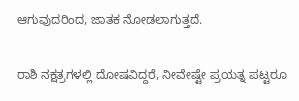ಆಗುವುದರಿಂದ, ಜಾತಕ ನೋಡಲಾಗುತ್ತದೆ.

ರಾಶಿ ನಕ್ಷತ್ರಗಳಲ್ಲಿ ದೋಷವಿದ್ದರೆ, ನೀವೇಷ್ಟೇ ಪ್ರಯತ್ನ ಪಟ್ಟರೂ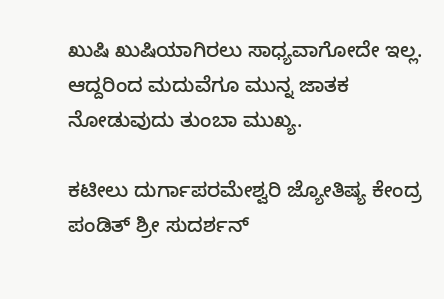ಖುಷಿ ಖುಷಿಯಾಗಿರಲು ಸಾಧ್ಯವಾಗೋದೇ ಇಲ್ಲ. ಆದ್ದರಿಂದ ಮದುವೆಗೂ ಮುನ್ನ ಜಾತಕ ನೋಡುವುದು ತುಂಬಾ ಮುಖ್ಯ.

ಕಟೀಲು ದುರ್ಗಾಪರಮೇಶ್ವರಿ ಜ್ಯೋತಿಷ್ಯ ಕೇಂದ್ರ
ಪಂಡಿತ್ ಶ್ರೀ ಸುದರ್ಶನ್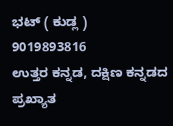ಭಟ್ ( ಕುಡ್ಲ )
9019893816
ಉತ್ತರ ಕನ್ನಡ, ದಕ್ಷಿಣ ಕನ್ನಡದ ಪ್ರಖ್ಯಾತ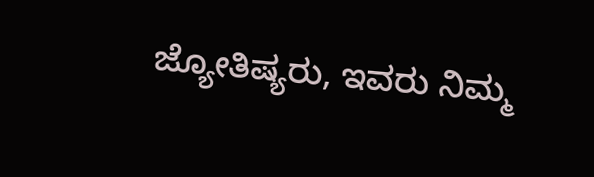ಜ್ಯೋತಿಷ್ಯರು, ಇವರು ನಿಮ್ಮ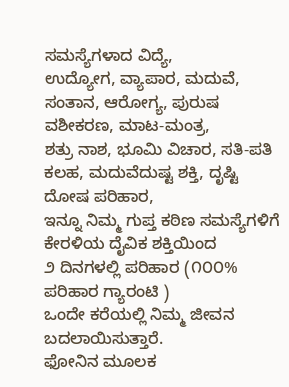ಸಮಸ್ಯೆಗಳಾದ ವಿದ್ಯೆ,
ಉದ್ಯೋಗ, ವ್ಯಾಪಾರ, ಮದುವೆ, ಸಂತಾನ, ಆರೋಗ್ಯ, ಪುರುಷ ವಶೀಕರಣ, ಮಾಟ-ಮಂತ್ರ,
ಶತ್ರು ನಾಶ, ಭೂಮಿ ವಿಚಾರ, ಸತಿ-ಪತಿ ಕಲಹ, ಮದುವೆದುಷ್ಟ ಶಕ್ತಿ, ದೃಷ್ಟಿ ದೋಷ ಪರಿಹಾರ,
ಇನ್ನೂ ನಿಮ್ಮ ಗುಪ್ತ ಕಠಿಣ ಸಮಸ್ಯೆಗಳಿಗೆ ಕೇರಳಿಯ ದೈವಿಕ ಶಕ್ತಿಯಿಂದ
೨ ದಿನಗಳಲ್ಲಿ ಪರಿಹಾರ (೧೦೦% ಪರಿಹಾರ ಗ್ಯಾರಂಟಿ )
ಒಂದೇ ಕರೆಯಲ್ಲಿ ನಿಮ್ಮ ಜೀವನ ಬದಲಾಯಿಸುತ್ತಾರೆ.
ಫೋನಿನ ಮೂಲಕ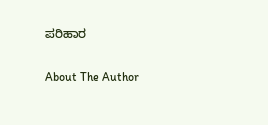ಪರಿಹಾರ

About The Author